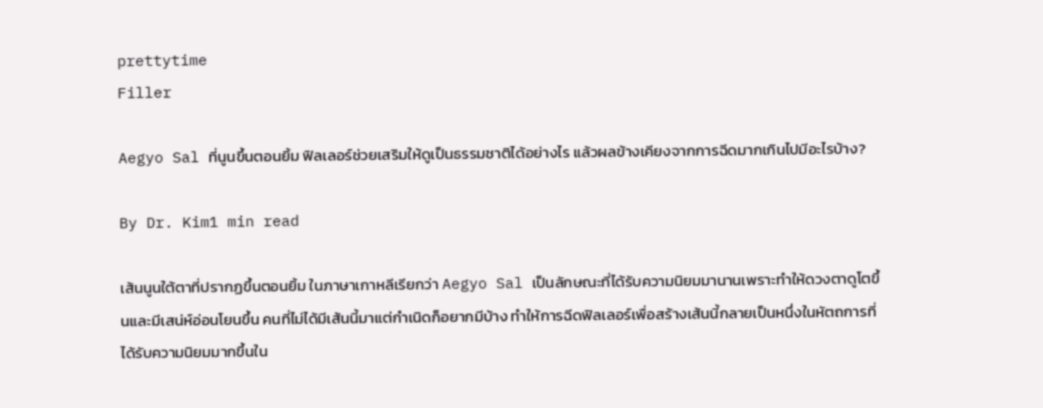prettytime
Filler

Aegyo Sal ที่นูนขึ้นตอนยิ้ม ฟิลเลอร์ช่วยเสริมให้ดูเป็นธรรมชาติได้อย่างไร แล้วผลข้างเคียงจากการฉีดมากเกินไปมีอะไรบ้าง?

By Dr. Kim1 min read

เส้นนูนใต้ตาที่ปรากฏขึ้นตอนยิ้ม ในภาษาเกาหลีเรียกว่า Aegyo Sal เป็นลักษณะที่ได้รับความนิยมมานานเพราะทำให้ดวงตาดูโตขึ้นและมีเสน่ห์อ่อนโยนขึ้น คนที่ไม่ได้มีเส้นนี้มาแต่กำเนิดก็อยากมีบ้าง ทำให้การฉีดฟิลเลอร์เพื่อสร้างเส้นนี้กลายเป็นหนึ่งในหัตถการที่ได้รับความนิยมมากขึ้นใน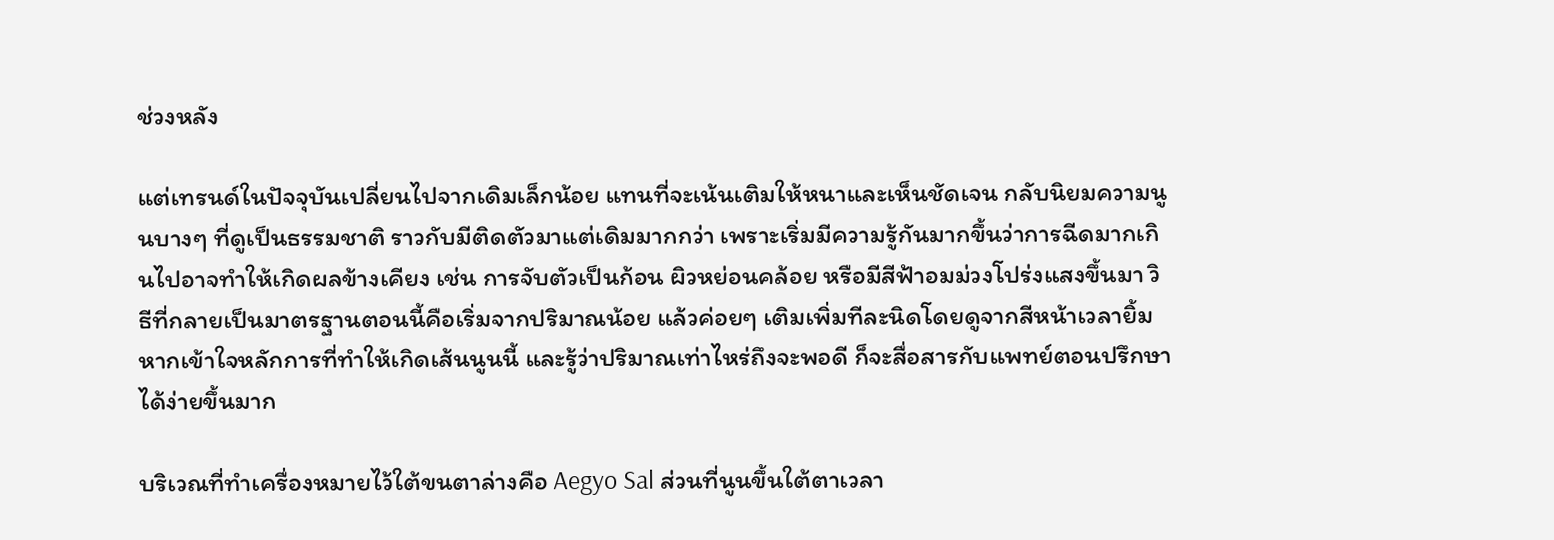ช่วงหลัง

แต่เทรนด์ในปัจจุบันเปลี่ยนไปจากเดิมเล็กน้อย แทนที่จะเน้นเติมให้หนาและเห็นชัดเจน กลับนิยมความนูนบางๆ ที่ดูเป็นธรรมชาติ ราวกับมีติดตัวมาแต่เดิมมากกว่า เพราะเริ่มมีความรู้กันมากขึ้นว่าการฉีดมากเกินไปอาจทำให้เกิดผลข้างเคียง เช่น การจับตัวเป็นก้อน ผิวหย่อนคล้อย หรือมีสีฟ้าอมม่วงโปร่งแสงขึ้นมา วิธีที่กลายเป็นมาตรฐานตอนนี้คือเริ่มจากปริมาณน้อย แล้วค่อยๆ เติมเพิ่มทีละนิดโดยดูจากสีหน้าเวลายิ้ม หากเข้าใจหลักการที่ทำให้เกิดเส้นนูนนี้ และรู้ว่าปริมาณเท่าไหร่ถึงจะพอดี ก็จะสื่อสารกับแพทย์ตอนปรึกษาได้ง่ายขึ้นมาก

บริเวณที่ทำเครื่องหมายไว้ใต้ขนตาล่างคือ Aegyo Sal ส่วนที่นูนขึ้นใต้ตาเวลา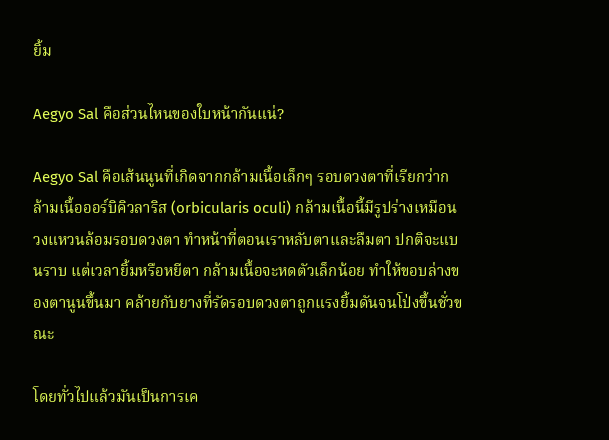ยิ้ม

Aegyo Sal คือส่วนไหนของใบหน้ากันแน่?

Aegyo Sal คือเส้นนูนที่เกิดจากกล้ามเนื้อเล็กๆ รอบดวงตาที่เรียกว่ากล้ามเนื้อออร์บิคิวลาริส (orbicularis oculi) กล้ามเนื้อนี้มีรูปร่างเหมือนวงแหวนล้อมรอบดวงตา ทำหน้าที่ตอนเราหลับตาและลืมตา ปกติจะแบนราบ แต่เวลายิ้มหรือหยีตา กล้ามเนื้อจะหดตัวเล็กน้อย ทำให้ขอบล่างของตานูนขึ้นมา คล้ายกับยางที่รัดรอบดวงตาถูกแรงยิ้มดันจนโป่งขึ้นชั่วขณะ

โดยทั่วไปแล้วมันเป็นการเค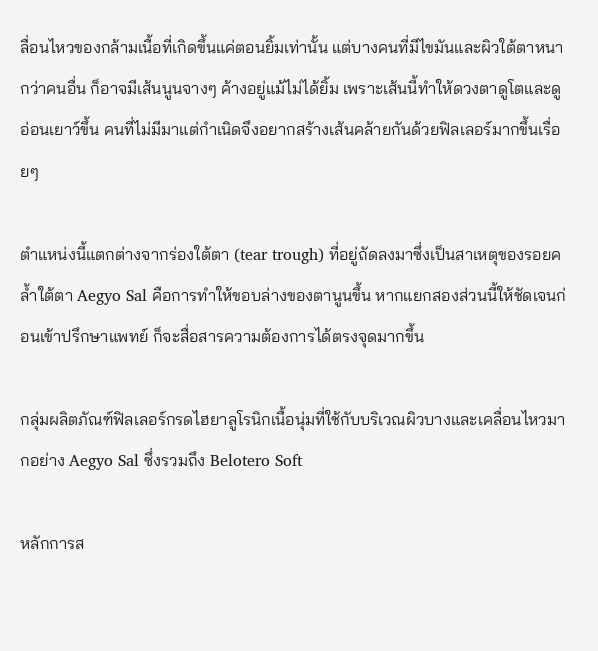ลื่อนไหวของกล้ามเนื้อที่เกิดขึ้นแค่ตอนยิ้มเท่านั้น แต่บางคนที่มีไขมันและผิวใต้ตาหนากว่าคนอื่น ก็อาจมีเส้นนูนจางๆ ค้างอยู่แม้ไม่ได้ยิ้ม เพราะเส้นนี้ทำให้ดวงตาดูโตและดูอ่อนเยาว์ขึ้น คนที่ไม่มีมาแต่กำเนิดจึงอยากสร้างเส้นคล้ายกันด้วยฟิลเลอร์มากขึ้นเรื่อยๆ

ตำแหน่งนี้แตกต่างจากร่องใต้ตา (tear trough) ที่อยู่ถัดลงมาซึ่งเป็นสาเหตุของรอยคล้ำใต้ตา Aegyo Sal คือการทำให้ขอบล่างของตานูนขึ้น หากแยกสองส่วนนี้ให้ชัดเจนก่อนเข้าปรึกษาแพทย์ ก็จะสื่อสารความต้องการได้ตรงจุดมากขึ้น

กลุ่มผลิตภัณฑ์ฟิลเลอร์กรดไฮยาลูโรนิกเนื้อนุ่มที่ใช้กับบริเวณผิวบางและเคลื่อนไหวมากอย่าง Aegyo Sal ซึ่งรวมถึง Belotero Soft

หลักการส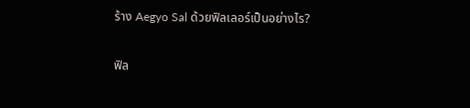ร้าง Aegyo Sal ด้วยฟิลเลอร์เป็นอย่างไร?

ฟิล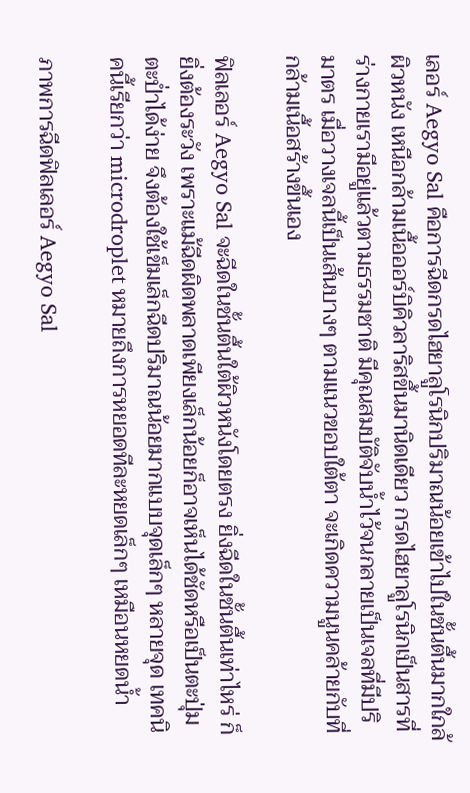เลอร์ Aegyo Sal คือการฉีดกรดไฮยาลูโรนิกปริมาณน้อยเข้าไปในชั้นตื้นมากใกล้ผิวหนัง เหนือกล้ามเนื้อออร์บิคิวลาริสขึ้นมานิดเดียว กรดไฮยาลูโรนิกเป็นสารที่ร่างกายเรามีอยู่แล้วตามธรรมชาติ มีคุณสมบัติจับน้ำไว้จนกลายเป็นเจลที่มีปริมาตร เมื่อวางเจลนี้เป็นเส้นบางๆ ตามแนวขอบใต้ตา จะเกิดความนูนคล้ายกับที่กล้ามเนื้อสร้างขึ้นเอง

ฟิลเลอร์ Aegyo Sal จะฉีดในชั้นตื้นใต้ผิวหนังโดยตรง ยิ่งฉีดในชั้นตื้นเท่าไหร่ ก็ยิ่งต้องระวัง เพราะแม้ฉีดผิดพลาดเพียงเล็กน้อยก็อาจเห็นได้ชัดหรือเป็นตะปุ่มตะป่ำได้ง่าย จึงต้องใช้เข็มเล็กฉีดปริมาณน้อยมากแบบจุดเล็กๆ หลายจุด เทคนิคนี้เรียกว่า microdroplet หมายถึงการหยอดทีละหยดเล็กๆ เหมือนหยดน้ำ

ภาพการฉีดฟิลเลอร์ Aegyo Sal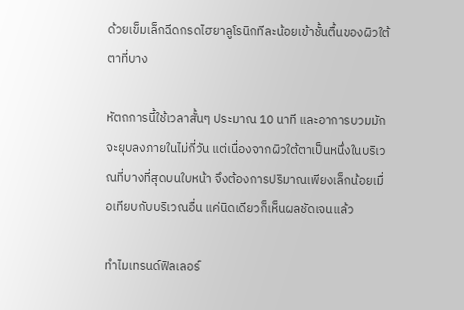ด้วยเข็มเล็กฉีดกรดไฮยาลูโรนิกทีละน้อยเข้าชั้นตื้นของผิวใต้ตาที่บาง

หัตถการนี้ใช้เวลาสั้นๆ ประมาณ 10 นาที และอาการบวมมักจะยุบลงภายในไม่กี่วัน แต่เนื่องจากผิวใต้ตาเป็นหนึ่งในบริเวณที่บางที่สุดบนใบหน้า จึงต้องการปริมาณเพียงเล็กน้อยเมื่อเทียบกับบริเวณอื่น แค่นิดเดียวก็เห็นผลชัดเจนแล้ว

ทำไมเทรนด์ฟิลเลอร์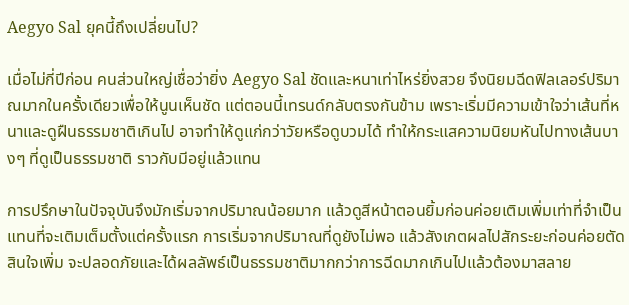Aegyo Sal ยุคนี้ถึงเปลี่ยนไป?

เมื่อไม่กี่ปีก่อน คนส่วนใหญ่เชื่อว่ายิ่ง Aegyo Sal ชัดและหนาเท่าไหร่ยิ่งสวย จึงนิยมฉีดฟิลเลอร์ปริมาณมากในครั้งเดียวเพื่อให้นูนเห็นชัด แต่ตอนนี้เทรนด์กลับตรงกันข้าม เพราะเริ่มมีความเข้าใจว่าเส้นที่หนาและดูฝืนธรรมชาติเกินไป อาจทำให้ดูแก่กว่าวัยหรือดูบวมได้ ทำให้กระแสความนิยมหันไปทางเส้นบางๆ ที่ดูเป็นธรรมชาติ ราวกับมีอยู่แล้วแทน

การปรึกษาในปัจจุบันจึงมักเริ่มจากปริมาณน้อยมาก แล้วดูสีหน้าตอนยิ้มก่อนค่อยเติมเพิ่มเท่าที่จำเป็น แทนที่จะเติมเต็มตั้งแต่ครั้งแรก การเริ่มจากปริมาณที่ดูยังไม่พอ แล้วสังเกตผลไปสักระยะก่อนค่อยตัดสินใจเพิ่ม จะปลอดภัยและได้ผลลัพธ์เป็นธรรมชาติมากกว่าการฉีดมากเกินไปแล้วต้องมาสลาย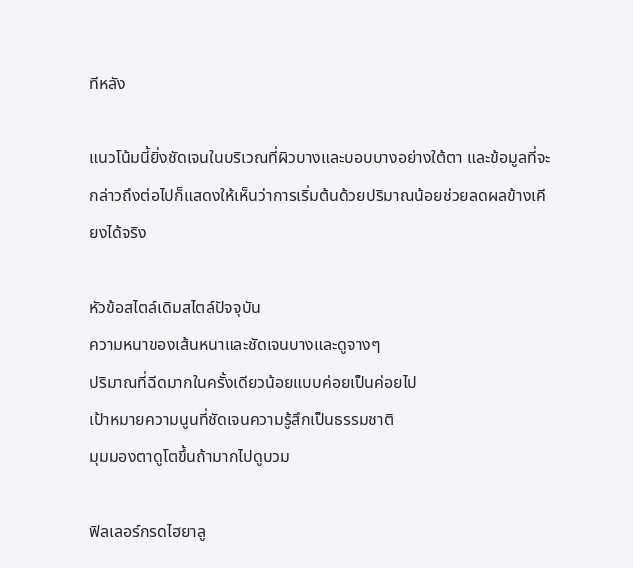ทีหลัง

แนวโน้มนี้ยิ่งชัดเจนในบริเวณที่ผิวบางและบอบบางอย่างใต้ตา และข้อมูลที่จะกล่าวถึงต่อไปก็แสดงให้เห็นว่าการเริ่มต้นด้วยปริมาณน้อยช่วยลดผลข้างเคียงได้จริง

หัวข้อสไตล์เดิมสไตล์ปัจจุบัน
ความหนาของเส้นหนาและชัดเจนบางและดูจางๆ
ปริมาณที่ฉีดมากในครั้งเดียวน้อยแบบค่อยเป็นค่อยไป
เป้าหมายความนูนที่ชัดเจนความรู้สึกเป็นธรรมชาติ
มุมมองตาดูโตขึ้นถ้ามากไปดูบวม

ฟิลเลอร์กรดไฮยาลู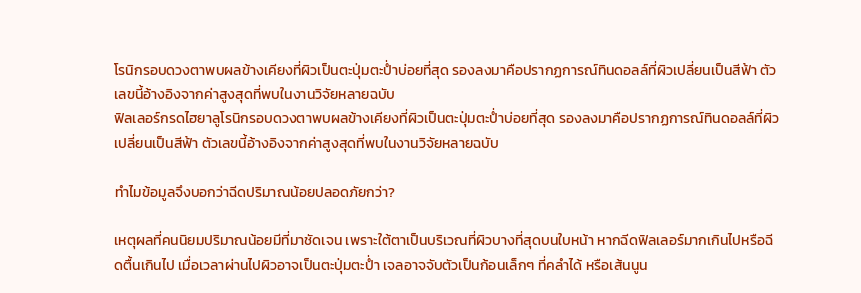โรนิกรอบดวงตาพบผลข้างเคียงที่ผิวเป็นตะปุ่มตะป่ำบ่อยที่สุด รองลงมาคือปรากฏการณ์ทินดอลล์ที่ผิวเปลี่ยนเป็นสีฟ้า ตัวเลขนี้อ้างอิงจากค่าสูงสุดที่พบในงานวิจัยหลายฉบับ
ฟิลเลอร์กรดไฮยาลูโรนิกรอบดวงตาพบผลข้างเคียงที่ผิวเป็นตะปุ่มตะป่ำบ่อยที่สุด รองลงมาคือปรากฏการณ์ทินดอลล์ที่ผิวเปลี่ยนเป็นสีฟ้า ตัวเลขนี้อ้างอิงจากค่าสูงสุดที่พบในงานวิจัยหลายฉบับ

ทำไมข้อมูลจึงบอกว่าฉีดปริมาณน้อยปลอดภัยกว่า?

เหตุผลที่คนนิยมปริมาณน้อยมีที่มาชัดเจน เพราะใต้ตาเป็นบริเวณที่ผิวบางที่สุดบนใบหน้า หากฉีดฟิลเลอร์มากเกินไปหรือฉีดตื้นเกินไป เมื่อเวลาผ่านไปผิวอาจเป็นตะปุ่มตะป่ำ เจลอาจจับตัวเป็นก้อนเล็กๆ ที่คลำได้ หรือเส้นนูน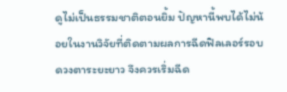ดูไม่เป็นธรรมชาติตอนยิ้ม ปัญหานี้พบได้ไม่น้อยในงานวิจัยที่ติดตามผลการฉีดฟิลเลอร์รอบดวงตาระยะยาว จึงควรเริ่มฉีด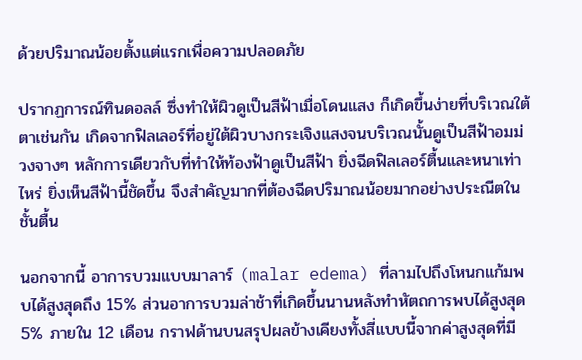ด้วยปริมาณน้อยตั้งแต่แรกเพื่อความปลอดภัย

ปรากฏการณ์ทินดอลล์ ซึ่งทำให้ผิวดูเป็นสีฟ้าเมื่อโดนแสง ก็เกิดขึ้นง่ายที่บริเวณใต้ตาเช่นกัน เกิดจากฟิลเลอร์ที่อยู่ใต้ผิวบางกระเจิงแสงจนบริเวณนั้นดูเป็นสีฟ้าอมม่วงจางๆ หลักการเดียวกับที่ทำให้ท้องฟ้าดูเป็นสีฟ้า ยิ่งฉีดฟิลเลอร์ตื้นและหนาเท่าไหร่ ยิ่งเห็นสีฟ้านี้ชัดขึ้น จึงสำคัญมากที่ต้องฉีดปริมาณน้อยมากอย่างประณีตในชั้นตื้น

นอกจากนี้ อาการบวมแบบมาลาร์ (malar edema) ที่ลามไปถึงโหนกแก้มพบได้สูงสุดถึง 15% ส่วนอาการบวมล่าช้าที่เกิดขึ้นนานหลังทำหัตถการพบได้สูงสุด 5% ภายใน 12 เดือน กราฟด้านบนสรุปผลข้างเคียงทั้งสี่แบบนี้จากค่าสูงสุดที่มี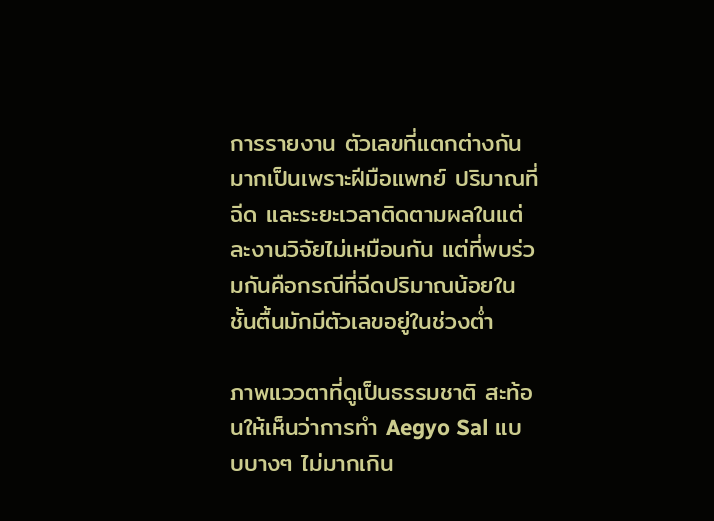การรายงาน ตัวเลขที่แตกต่างกันมากเป็นเพราะฝีมือแพทย์ ปริมาณที่ฉีด และระยะเวลาติดตามผลในแต่ละงานวิจัยไม่เหมือนกัน แต่ที่พบร่วมกันคือกรณีที่ฉีดปริมาณน้อยในชั้นตื้นมักมีตัวเลขอยู่ในช่วงต่ำ

ภาพแววตาที่ดูเป็นธรรมชาติ สะท้อนให้เห็นว่าการทำ Aegyo Sal แบบบางๆ ไม่มากเกิน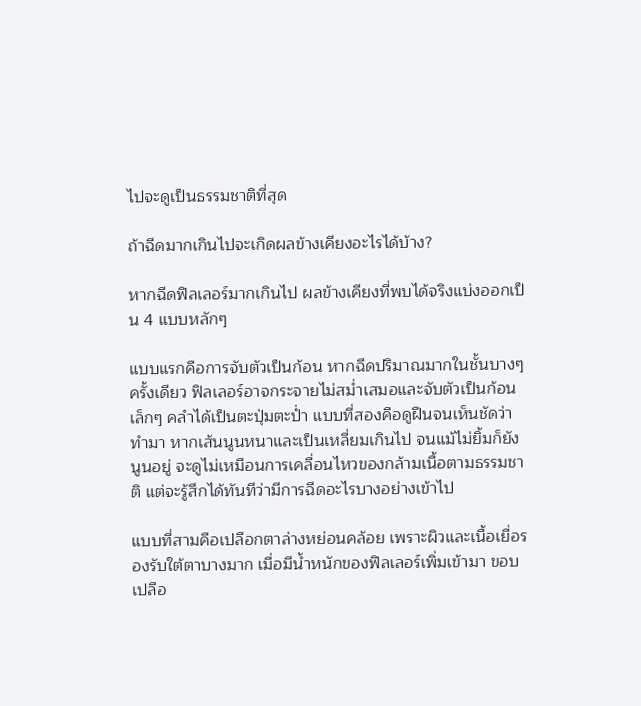ไปจะดูเป็นธรรมชาติที่สุด

ถ้าฉีดมากเกินไปจะเกิดผลข้างเคียงอะไรได้บ้าง?

หากฉีดฟิลเลอร์มากเกินไป ผลข้างเคียงที่พบได้จริงแบ่งออกเป็น 4 แบบหลักๆ

แบบแรกคือการจับตัวเป็นก้อน หากฉีดปริมาณมากในชั้นบางๆ ครั้งเดียว ฟิลเลอร์อาจกระจายไม่สม่ำเสมอและจับตัวเป็นก้อนเล็กๆ คลำได้เป็นตะปุ่มตะป่ำ แบบที่สองคือดูฝืนจนเห็นชัดว่าทำมา หากเส้นนูนหนาและเป็นเหลี่ยมเกินไป จนแม้ไม่ยิ้มก็ยังนูนอยู่ จะดูไม่เหมือนการเคลื่อนไหวของกล้ามเนื้อตามธรรมชาติ แต่จะรู้สึกได้ทันทีว่ามีการฉีดอะไรบางอย่างเข้าไป

แบบที่สามคือเปลือกตาล่างหย่อนคล้อย เพราะผิวและเนื้อเยื่อรองรับใต้ตาบางมาก เมื่อมีน้ำหนักของฟิลเลอร์เพิ่มเข้ามา ขอบเปลือ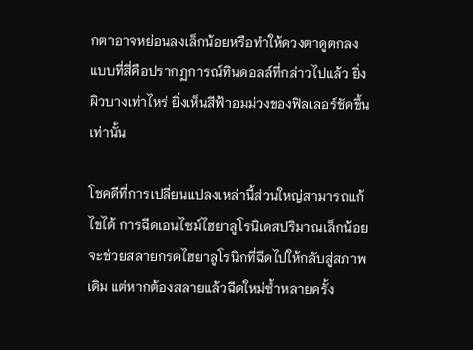กตาอาจหย่อนลงเล็กน้อยหรือทำให้ดวงตาดูตกลง แบบที่สี่คือปรากฏการณ์ทินดอลล์ที่กล่าวไปแล้ว ยิ่งผิวบางเท่าไหร่ ยิ่งเห็นสีฟ้าอมม่วงของฟิลเลอร์ชัดขึ้นเท่านั้น

โชคดีที่การเปลี่ยนแปลงเหล่านี้ส่วนใหญ่สามารถแก้ไขได้ การฉีดเอนไซม์ไฮยาลูโรนิเดสปริมาณเล็กน้อยจะช่วยสลายกรดไฮยาลูโรนิกที่ฉีดไปให้กลับสู่สภาพเดิม แต่หากต้องสลายแล้วฉีดใหม่ซ้ำหลายครั้ง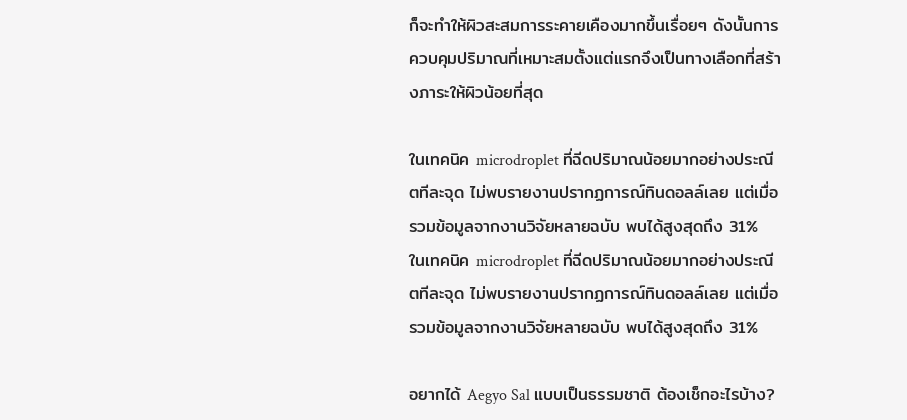ก็จะทำให้ผิวสะสมการระคายเคืองมากขึ้นเรื่อยๆ ดังนั้นการควบคุมปริมาณที่เหมาะสมตั้งแต่แรกจึงเป็นทางเลือกที่สร้างภาระให้ผิวน้อยที่สุด

ในเทคนิค microdroplet ที่ฉีดปริมาณน้อยมากอย่างประณีตทีละจุด ไม่พบรายงานปรากฏการณ์ทินดอลล์เลย แต่เมื่อรวมข้อมูลจากงานวิจัยหลายฉบับ พบได้สูงสุดถึง 31%
ในเทคนิค microdroplet ที่ฉีดปริมาณน้อยมากอย่างประณีตทีละจุด ไม่พบรายงานปรากฏการณ์ทินดอลล์เลย แต่เมื่อรวมข้อมูลจากงานวิจัยหลายฉบับ พบได้สูงสุดถึง 31%

อยากได้ Aegyo Sal แบบเป็นธรรมชาติ ต้องเช็กอะไรบ้าง?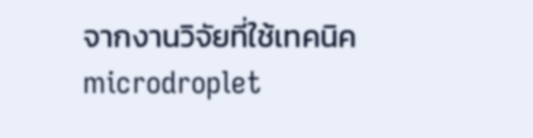จากงานวิจัยที่ใช้เทคนิค microdroplet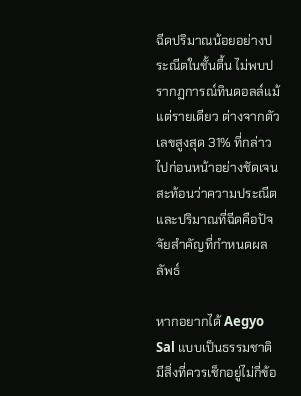ฉีดปริมาณน้อยอย่างประณีตในชั้นตื้น ไม่พบปรากฏการณ์ทินดอลล์แม้แต่รายเดียว ต่างจากตัวเลขสูงสุด 31% ที่กล่าวไปก่อนหน้าอย่างชัดเจน สะท้อนว่าความประณีตและปริมาณที่ฉีดคือปัจจัยสำคัญที่กำหนดผลลัพธ์

หากอยากได้ Aegyo Sal แบบเป็นธรรมชาติ มีสิ่งที่ควรเช็กอยู่ไม่กี่ข้อ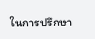ในการปรึกษา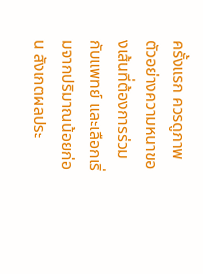ครั้งแรก ควรดูภาพตัวอย่างความหนาของเส้นที่ต้องการร่วมกับแพทย์ และเลือกเริ่มจากปริมาณน้อยก่อน สังเกตผลประ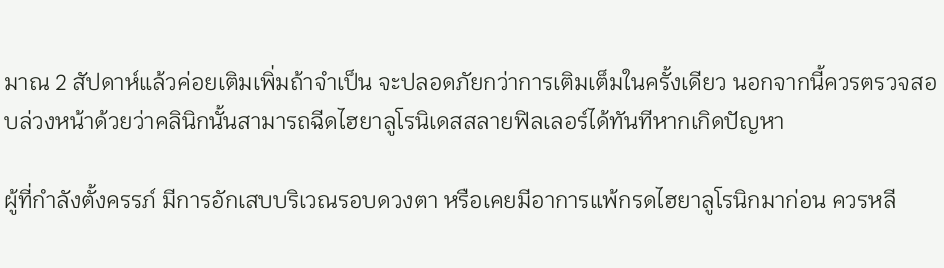มาณ 2 สัปดาห์แล้วค่อยเติมเพิ่มถ้าจำเป็น จะปลอดภัยกว่าการเติมเต็มในครั้งเดียว นอกจากนี้ควรตรวจสอบล่วงหน้าด้วยว่าคลินิกนั้นสามารถฉีดไฮยาลูโรนิเดสสลายฟิลเลอร์ได้ทันทีหากเกิดปัญหา

ผู้ที่กำลังตั้งครรภ์ มีการอักเสบบริเวณรอบดวงตา หรือเคยมีอาการแพ้กรดไฮยาลูโรนิกมาก่อน ควรหลี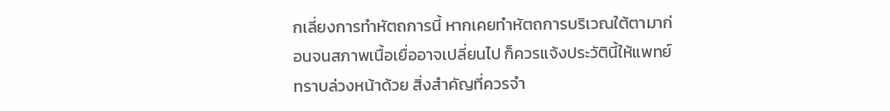กเลี่ยงการทำหัตถการนี้ หากเคยทำหัตถการบริเวณใต้ตามาก่อนจนสภาพเนื้อเยื่ออาจเปลี่ยนไป ก็ควรแจ้งประวัตินี้ให้แพทย์ทราบล่วงหน้าด้วย สิ่งสำคัญที่ควรจำ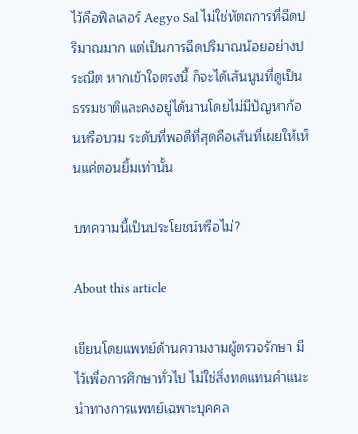ไว้คือฟิลเลอร์ Aegyo Sal ไม่ใช่หัตถการที่ฉีดปริมาณมาก แต่เป็นการฉีดปริมาณน้อยอย่างประณีต หากเข้าใจตรงนี้ ก็จะได้เส้นนูนที่ดูเป็นธรรมชาติและคงอยู่ได้นานโดยไม่มีปัญหาก้อนหรือบวม ระดับที่พอดีที่สุดคือเส้นที่เผยให้เห็นแค่ตอนยิ้มเท่านั้น

บทความนี้เป็นประโยชน์หรือไม่?

About this article

เขียนโดยแพทย์ด้านความงามผู้ตรวจรักษา มีไว้เพื่อการศึกษาทั่วไป ไม่ใช่สิ่งทดแทนคำแนะนำทางการแพทย์เฉพาะบุคคล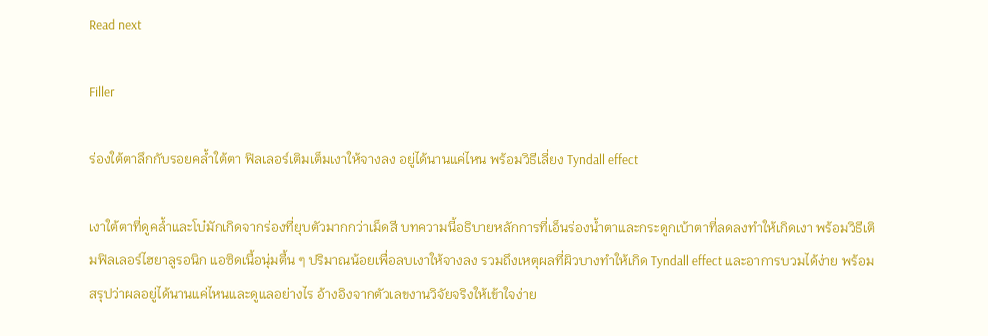Read next

Filler

ร่องใต้ตาลึกกับรอยคล้ำใต้ตา ฟิลเลอร์เติมเต็มเงาให้จางลง อยู่ได้นานแค่ไหน พร้อมวิธีเลี่ยง Tyndall effect

เงาใต้ตาที่ดูคล้ำและโบ๋มักเกิดจากร่องที่ยุบตัวมากกว่าเม็ดสี บทความนี้อธิบายหลักการที่เอ็นร่องน้ำตาและกระดูกเบ้าตาที่ลดลงทำให้เกิดเงา พร้อมวิธีเติมฟิลเลอร์ไฮยาลูรอนิก แอซิดเนื้อนุ่มตื้น ๆ ปริมาณน้อยเพื่อลบเงาให้จางลง รวมถึงเหตุผลที่ผิวบางทำให้เกิด Tyndall effect และอาการบวมได้ง่าย พร้อมสรุปว่าผลอยู่ได้นานแค่ไหนและดูแลอย่างไร อ้างอิงจากตัวเลขงานวิจัยจริงให้เข้าใจง่าย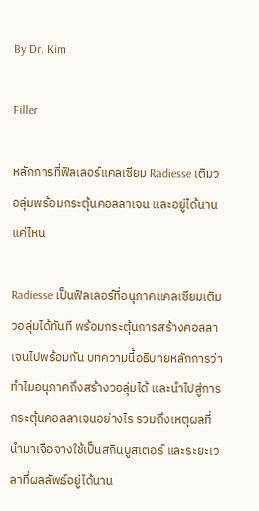By Dr. Kim

Filler

หลักการที่ฟิลเลอร์แคลเซียม Radiesse เติมวอลุ่มพร้อมกระตุ้นคอลลาเจน และอยู่ได้นานแค่ไหน

Radiesse เป็นฟิลเลอร์ที่อนุภาคแคลเซียมเติมวอลุ่มได้ทันที พร้อมกระตุ้นการสร้างคอลลาเจนไปพร้อมกัน บทความนี้อธิบายหลักการว่าทำไมอนุภาคถึงสร้างวอลุ่มได้ และนำไปสู่การกระตุ้นคอลลาเจนอย่างไร รวมถึงเหตุผลที่นำมาเจือจางใช้เป็นสกินบูสเตอร์ และระยะเวลาที่ผลลัพธ์อยู่ได้นาน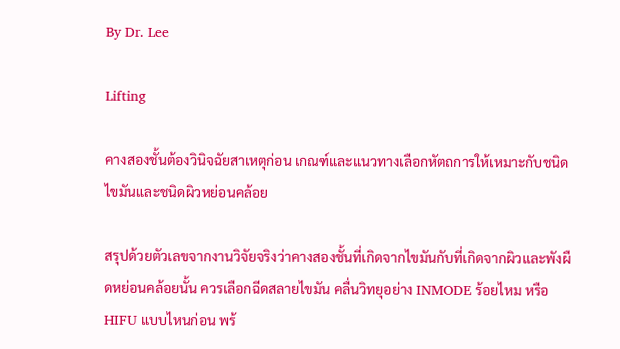By Dr. Lee

Lifting

คางสองชั้นต้องวินิจฉัยสาเหตุก่อน เกณฑ์และแนวทางเลือกหัตถการให้เหมาะกับชนิดไขมันและชนิดผิวหย่อนคล้อย

สรุปด้วยตัวเลขจากงานวิจัยจริงว่าคางสองชั้นที่เกิดจากไขมันกับที่เกิดจากผิวและพังผืดหย่อนคล้อยนั้น ควรเลือกฉีดสลายไขมัน คลื่นวิทยุอย่าง INMODE ร้อยไหม หรือ HIFU แบบไหนก่อน พร้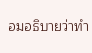อมอธิบายว่าทำ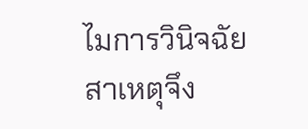ไมการวินิจฉัยสาเหตุจึง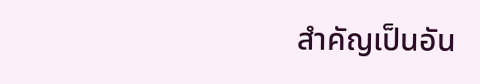สำคัญเป็นอัน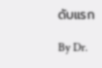ดับแรก

By Dr.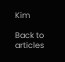Kim

Back to articles